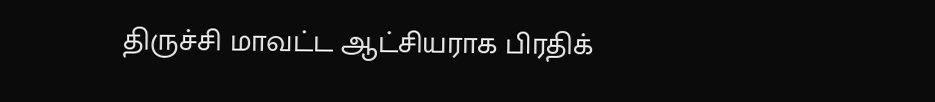திருச்சி மாவட்ட ஆட்சியராக பிரதிக்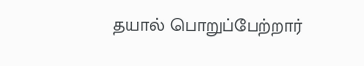தயால் பொறுப்பேற்றார்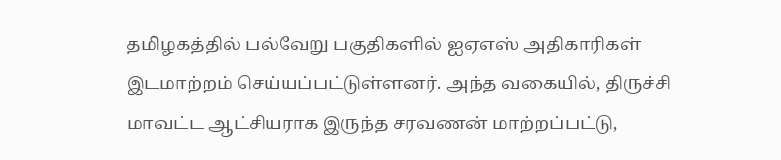தமிழகத்தில் பல்வேறு பகுதிகளில் ஐஏஎஸ் அதிகாரிகள் இடமாற்றம் செய்யப்பட்டுள்ளனர். அந்த வகையில், திருச்சி மாவட்ட ஆட்சியராக இருந்த சரவணன் மாற்றப்பட்டு,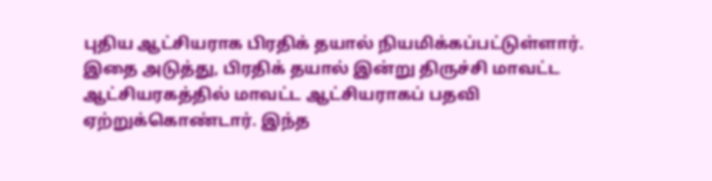புதிய ஆட்சியராக பிரதிக் தயால் நியமிக்கப்பட்டுள்ளார். இதை அடுத்து, பிரதிக் தயால் இன்று திருச்சி மாவட்ட ஆட்சியரகத்தில் மாவட்ட ஆட்சியராகப் பதவி ஏற்றுக்கொண்டார். இந்த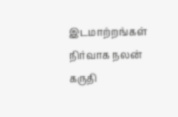இடமாற்றங்கள் நிர்வாக நலன் கருதி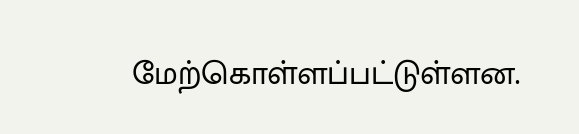மேற்கொள்ளப்பட்டுள்ளன.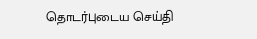தொடர்புடைய செய்தி